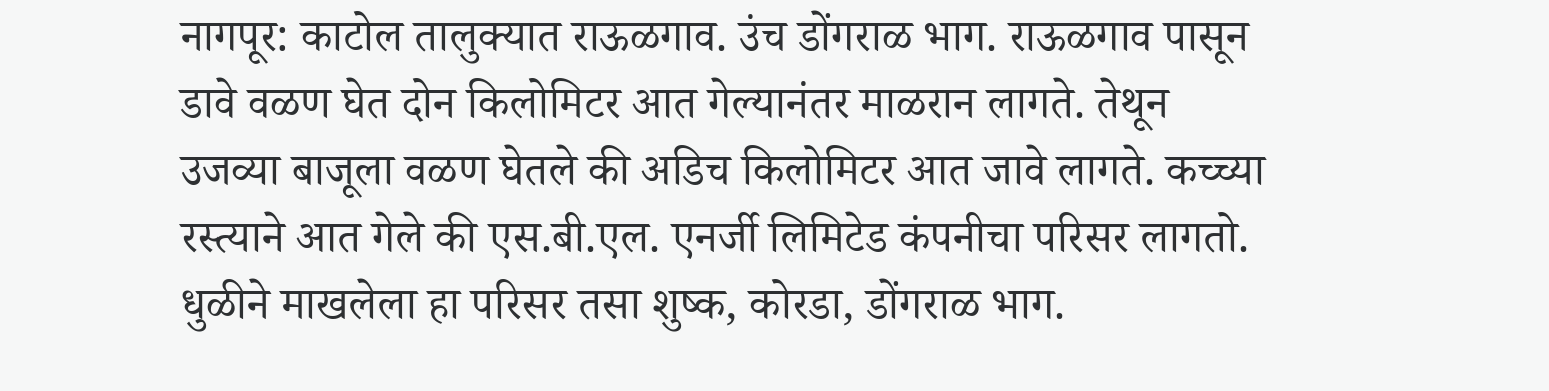नागपूर: काटोल तालुक्यात राऊळगाव. उंच डोंगराळ भाग. राऊळगाव पासून डावे वळण घेत दोन किलोमिटर आत गेल्यानंतर माळरान लागते. तेथून उजव्या बाजूला वळण घेतले की अडिच किलोमिटर आत जावे लागते. कच्च्या रस्त्याने आत गेले की एस.बी.एल. एनर्जी लिमिटेड कंपनीचा परिसर लागतो. धुळीने माखलेला हा परिसर तसा शुष्क, कोरडा, डोंगराळ भाग.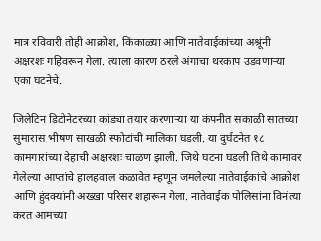मात्र रविवारी तोही आक्रोश, किंकाळ्या आणि नातेवाईकांच्या अश्रूंनी अक्षरशः गहिवरून गेला. त्याला कारण ठरले अंगाचा थरकाप उडवणाऱ्या एका घटनेचे.

जिलेटिन डिटोनेटरच्या कांड्या तयार करणाऱ्या या कंपनीत सकाळी सातच्या सुमारास भीषण साखळी स्फोटांची मालिका घडली. या दुर्घटनेत १८ कामगारांच्या देहाची अक्षरशः चाळण झाली. जिथे घटना घडली तिथे कामावर गेलेल्या आप्तांचे हालहवाल कळावेत म्हणून जमलेल्या नातेवाईकांचे आक्रोश आणि हुंदक्यांनी अख्खा परिसर शहारून गेला. नातेवाईक पोलिसांना विनंत्या करत आमच्या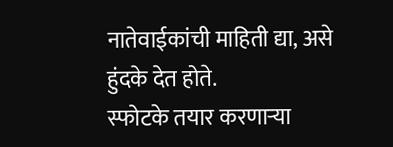नातेवाईकांची माहिती द्या, असे हुंदके देत होते.
स्फोटके तयार करणाऱ्या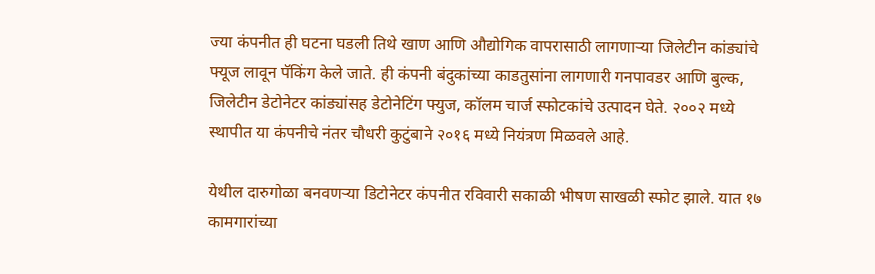ज्या कंपनीत ही घटना घडली तिथे खाण आणि औद्योगिक वापरासाठी लागणाऱ्या जिलेटीन कांड्यांचे फ्यूज लावून पॅकिंग केले जाते. ही कंपनी बंदुकांच्या काडतुसांना लागणारी गनपावडर आणि बुल्क, जिलेटीन डेटोनेटर कांड्यांसह डेटोनेटिंग फ्युज, कॉलम चार्ज स्फोटकांचे उत्पादन घेते. २००२ मध्ये स्थापीत या कंपनीचे नंतर चौधरी कुटुंबाने २०१६ मध्ये नियंत्रण मिळवले आहे.

येथील दारुगोळा बनवणऱ्या डिटोनेटर कंपनीत रविवारी सकाळी भीषण साखळी स्फोट झाले. यात १७ कामगारांच्या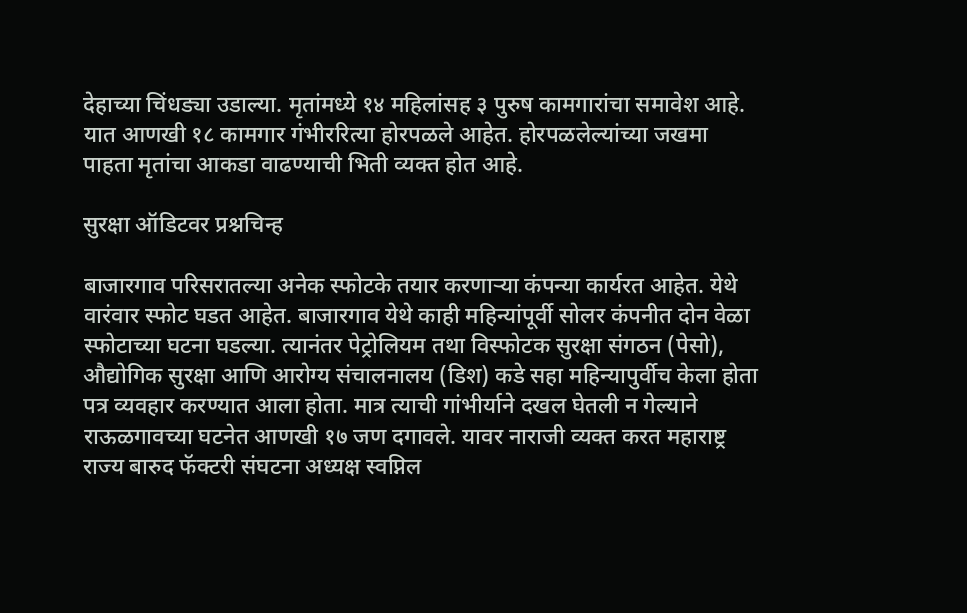देहाच्या चिंधड्या उडाल्या. मृतांमध्ये १४ महिलांसह ३ पुरुष कामगारांचा समावेश आहे. यात आणखी १८ कामगार गंभीररित्या होरपळले आहेत. होरपळलेल्यांच्या जखमा पाहता मृतांचा आकडा वाढण्याची भिती व्यक्त होत आहे.

सुरक्षा ऑडिटवर प्रश्नचिन्ह

बाजारगाव परिसरातल्या अनेक स्फोटके तयार करणाऱ्या कंपन्या कार्यरत आहेत. येथे वारंवार स्फोट घडत आहेत. बाजारगाव येथे काही महिन्यांपूर्वी सोलर कंपनीत दोन वेळा स्फोटाच्या घटना घडल्या. त्यानंतर पेट्रोलियम तथा विस्फोटक सुरक्षा संगठन (पेसो), औद्योगिक सुरक्षा आणि आरोग्य संचालनालय (डिश) कडे सहा महिन्यापुर्वीच केला होता पत्र व्यवहार करण्यात आला होता. मात्र त्याची गांभीर्याने दखल घेतली न गेल्याने राऊळगावच्या घटनेत आणखी १७ जण दगावले. यावर नाराजी व्यक्त करत महाराष्ट्र राज्य बारुद फॅक्टरी संघटना अध्यक्ष स्वप्निल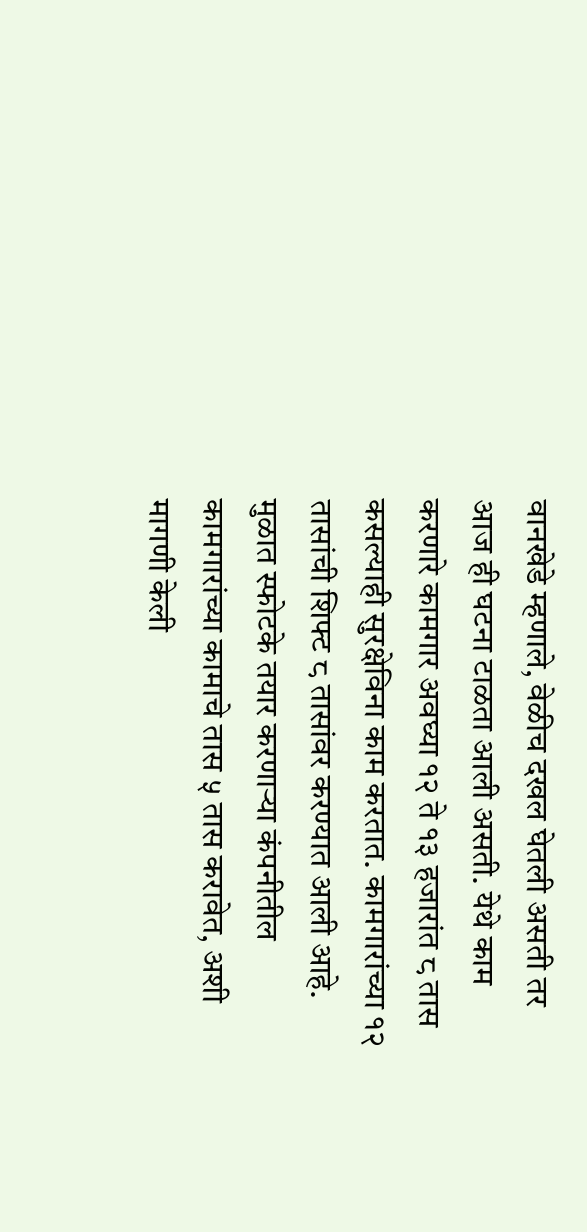वानखेडे म्हणाले, वेळीच दखल घेतली असती तर आज ही घटना टाळता आली असती. येथे काम करणारे कामगार अवघ्या १२ ते १३ हजारांत ८ तास कसल्याही सुरक्षेविना काम करतात. कामगारांच्या १२ तासांची शिफ्ट ८ तासांवर करण्यात आली आहे. मुळात स्फोटके तयार करणाऱ्या कंपनीतील कामगारांच्या कामाचे तास ५ तास करावेत, अशी मागणी केली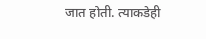जात होती. त्याकडेही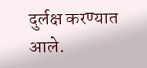दुर्लक्ष करण्यात आले.